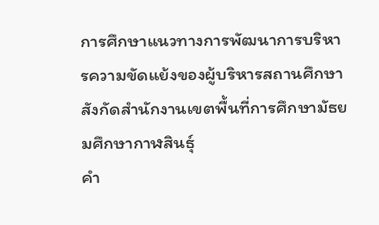การศึกษาแนวทางการพัฒนาการบริหารความขัดแย้งของผู้บริหารสถานศึกษา สังกัดสำนักงานเขตพื้นที่การศึกษามัธยมศึกษากาฬสินธุ์
คำ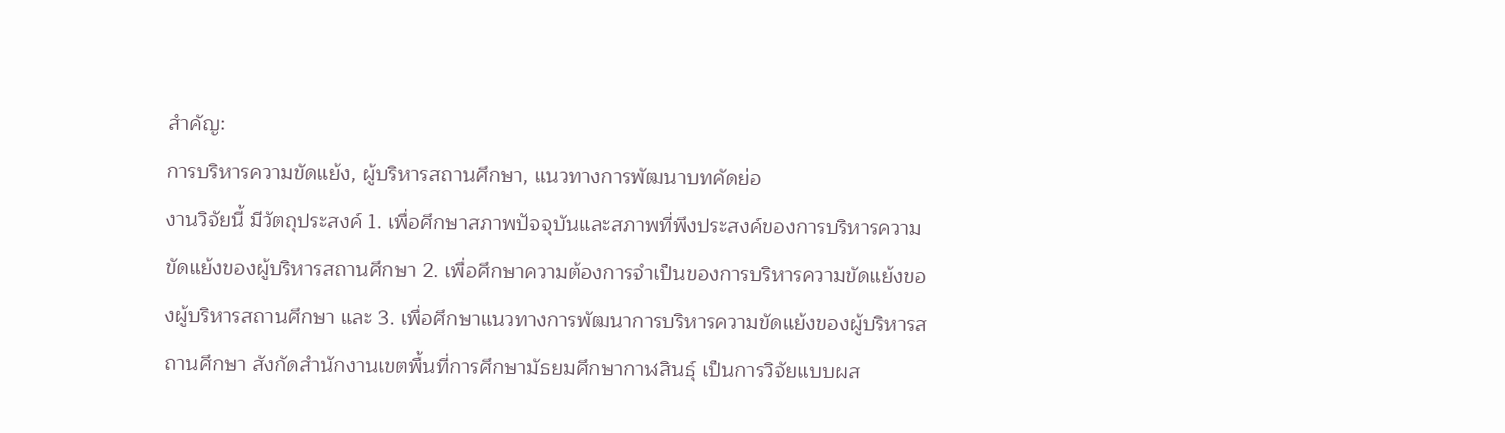สำคัญ:
การบริหารความขัดแย้ง, ผู้บริหารสถานศึกษา, แนวทางการพัฒนาบทคัดย่อ
งานวิจัยนี้ มีวัตถุประสงค์ 1. เพื่อศึกษาสภาพปัจจุบันและสภาพที่พึงประสงค์ของการบริหารความขัดแย้งของผู้บริหารสถานศึกษา 2. เพื่อศึกษาความต้องการจำเป็นของการบริหารความขัดแย้งของผู้บริหารสถานศึกษา และ 3. เพื่อศึกษาแนวทางการพัฒนาการบริหารความขัดแย้งของผู้บริหารสถานศึกษา สังกัดสำนักงานเขตพื้นที่การศึกษามัธยมศึกษากาฬสินธุ์ เป็นการวิจัยแบบผส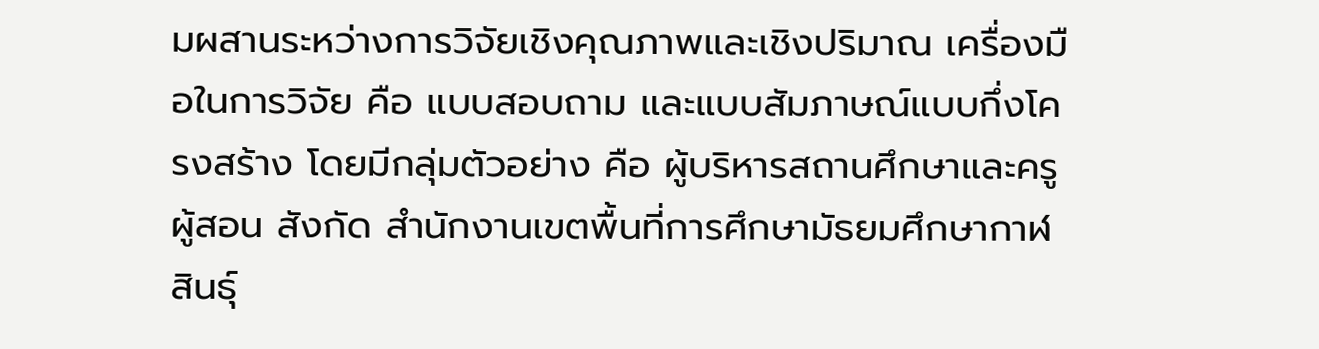มผสานระหว่างการวิจัยเชิงคุณภาพและเชิงปริมาณ เครื่องมือในการวิจัย คือ แบบสอบถาม และแบบสัมภาษณ์แบบกึ่งโครงสร้าง โดยมีกลุ่มตัวอย่าง คือ ผู้บริหารสถานศึกษาและครูผู้สอน สังกัด สำนักงานเขตพื้นที่การศึกษามัธยมศึกษากาฬสินธุ์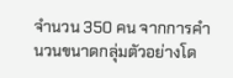จำนวน 350 คน จากการคำนวนขนาดกลุ่มตัวอย่างโด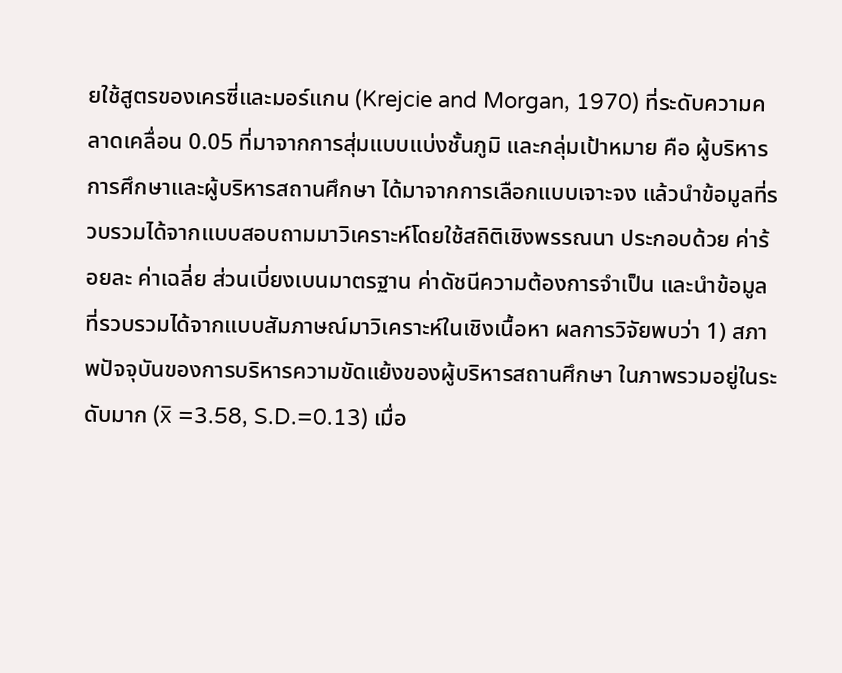ยใช้สูตรของเครซี่และมอร์แกน (Krejcie and Morgan, 1970) ที่ระดับความคลาดเคลื่อน 0.05 ที่มาจากการสุ่มแบบแบ่งชั้นภูมิ และกลุ่มเป้าหมาย คือ ผู้บริหารการศึกษาและผู้บริหารสถานศึกษา ได้มาจากการเลือกแบบเจาะจง แล้วนำข้อมูลที่รวบรวมได้จากแบบสอบถามมาวิเคราะห์โดยใช้สถิติเชิงพรรณนา ประกอบด้วย ค่าร้อยละ ค่าเฉลี่ย ส่วนเบี่ยงเบนมาตรฐาน ค่าดัชนีความต้องการจำเป็น และนำข้อมูลที่รวบรวมได้จากแบบสัมภาษณ์มาวิเคราะห์ในเชิงเนื้อหา ผลการวิจัยพบว่า 1) สภาพปัจจุบันของการบริหารความขัดแย้งของผู้บริหารสถานศึกษา ในภาพรวมอยู่ในระดับมาก (x̅ =3.58, S.D.=0.13) เมื่อ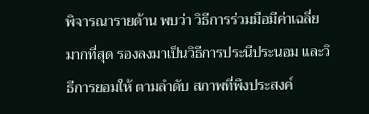พิจารณารายด้าน พบว่า วิธีการร่วมมือมีค่าเฉลี่ยมากที่สุด รองลงมาเป็นวิธีการประนีประนอม และวิธีการยอมให้ ตามลำดับ สภาพที่พึงประสงค์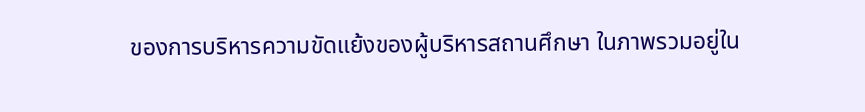ของการบริหารความขัดแย้งของผู้บริหารสถานศึกษา ในภาพรวมอยู่ใน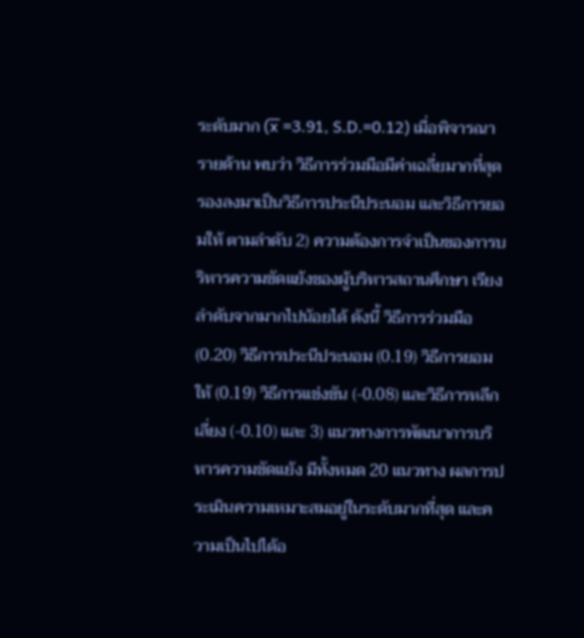ระดับมาก (x̅ =3.91, S.D.=0.12) เมื่อพิจารณารายด้าน พบว่า วิธีการร่วมมือมีค่าเฉลี่ยมากที่สุด รองลงมาเป็นวิธีการประนีประนอม และวิธีการยอมให้ ตามลำดับ 2) ความต้องการจำเป็นของการบริหารความขัดแย้งของผู้บริหารสถานศึกษา เรียงลำดับจากมากไปน้อยได้ ดังนี้ วิธีการร่วมมือ (0.20) วิธีการประนีประนอม (0.19) วิธีการยอมให้ (0.19) วิธีการแข่งขัน (-0.08) และวิธีการหลีกเลี่ยง (-0.10) และ 3) แนวทางการพัฒนาการบริหารความขัดแย้ง มีทั้งหมด 20 แนวทาง ผลการประเมินความเหมาะสมอยู่ในระดับมากที่สุด และความเป็นไปได้อ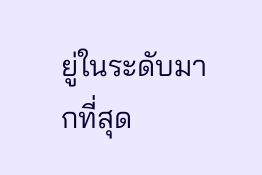ยู่ในระดับมากที่สุด